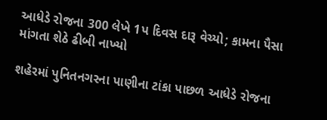આધેડે રોજના 300 લેખે 1પ દિવસ દારૂ વેચ્યો; કામના પૈસા માંગતા શેઠે ઢીબી નાખ્યો

શહેરમાં પુનિતનગરના પાણીના ટાંકા પાછળ આધેડે રોજના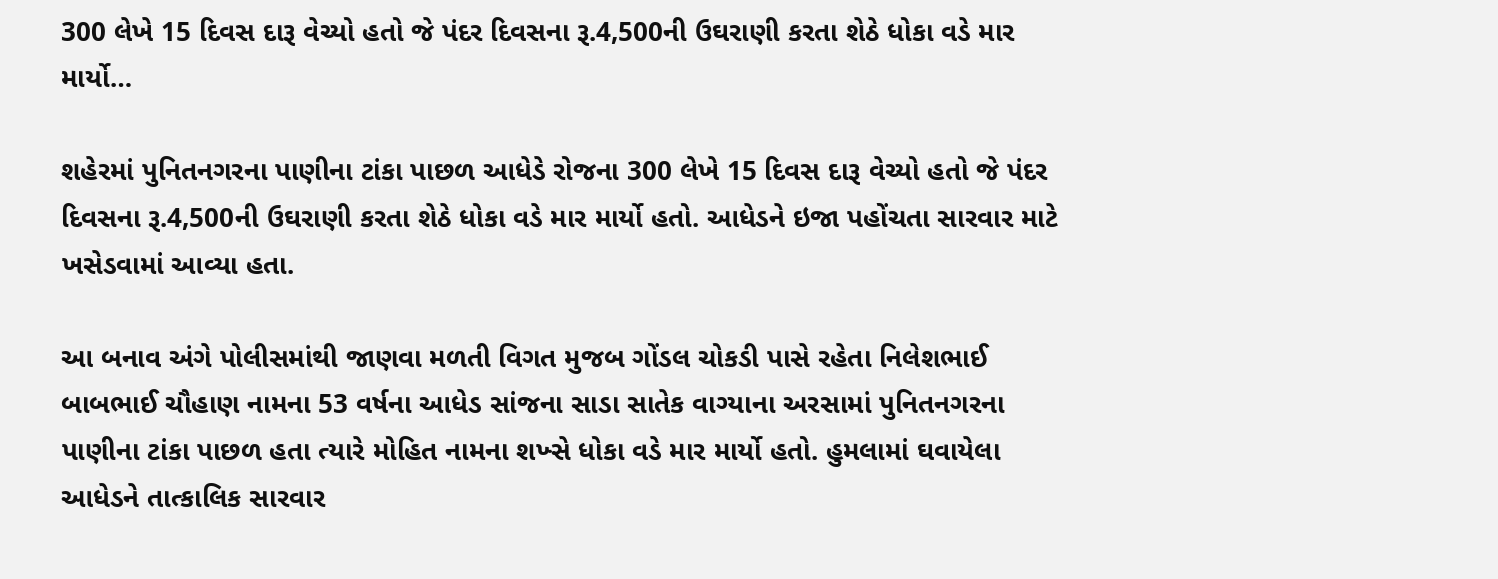300 લેખે 15 દિવસ દારૂ વેચ્યો હતો જે પંદર દિવસના રૂ.4,500ની ઉઘરાણી કરતા શેઠે ધોકા વડે માર માર્યો…

શહેરમાં પુનિતનગરના પાણીના ટાંકા પાછળ આધેડે રોજના 300 લેખે 15 દિવસ દારૂ વેચ્યો હતો જે પંદર દિવસના રૂ.4,500ની ઉઘરાણી કરતા શેઠે ધોકા વડે માર માર્યો હતો. આધેડને ઇજા પહોંચતા સારવાર માટે ખસેડવામાં આવ્યા હતા.

આ બનાવ અંગે પોલીસમાંથી જાણવા મળતી વિગત મુજબ ગોંડલ ચોકડી પાસે રહેતા નિલેશભાઈ બાબભાઈ ચૌહાણ નામના 53 વર્ષના આધેડ સાંજના સાડા સાતેક વાગ્યાના અરસામાં પુનિતનગરના પાણીના ટાંકા પાછળ હતા ત્યારે મોહિત નામના શખ્સે ધોકા વડે માર માર્યો હતો. હુમલામાં ઘવાયેલા આધેડને તાત્કાલિક સારવાર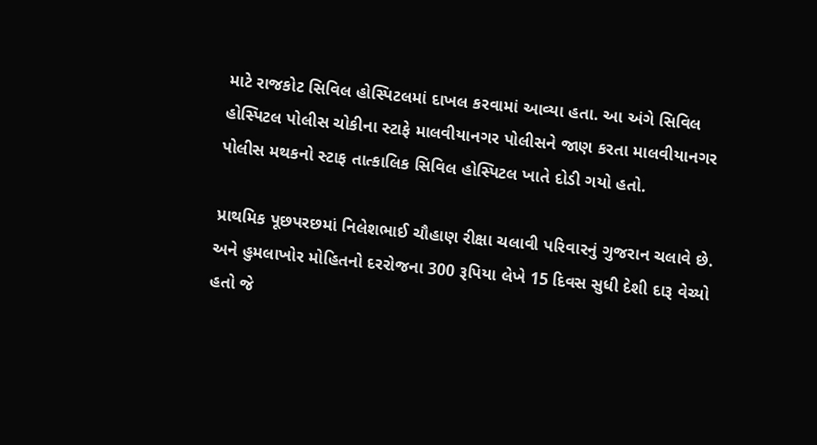માટે રાજકોટ સિવિલ હોસ્પિટલમાં દાખલ કરવામાં આવ્યા હતા. આ અંગે સિવિલ હોસ્પિટલ પોલીસ ચોકીના સ્ટાફે માલવીયાનગર પોલીસને જાણ કરતા માલવીયાનગર પોલીસ મથકનો સ્ટાફ તાત્કાલિક સિવિલ હોસ્પિટલ ખાતે દોડી ગયો હતો.

પ્રાથમિક પૂછપરછમાં નિલેશભાઈ ચૌહાણ રીક્ષા ચલાવી પરિવારનું ગુજરાન ચલાવે છે. અને હુમલાખોર મોહિતનો દરરોજના 300 રૂપિયા લેખે 15 દિવસ સુધી દેશી દારૂ વેચ્યો હતો જે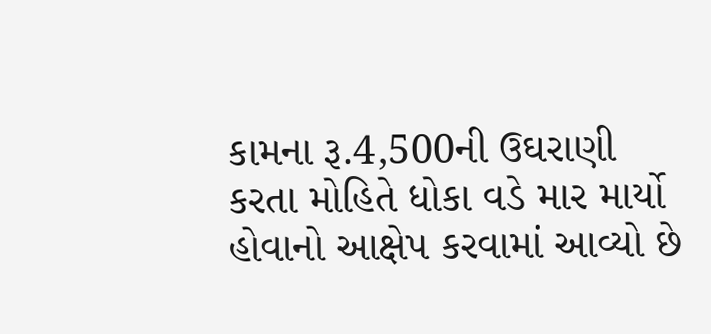કામના રૂ.4,500ની ઉઘરાણી કરતા મોહિતે ધોકા વડે માર માર્યો હોવાનો આક્ષેપ કરવામાં આવ્યો છે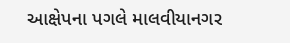આક્ષેપના પગલે માલવીયાનગર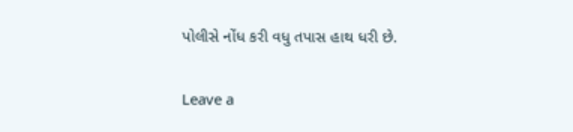પોલીસે નોંધ કરી વધુ તપાસ હાથ ધરી છે.

Leave a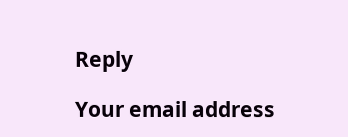Reply

Your email address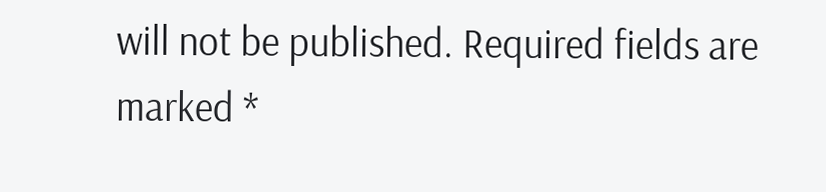will not be published. Required fields are marked *